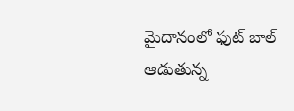మైదానంలో ఫుట్ బాల్ ఆడుతున్న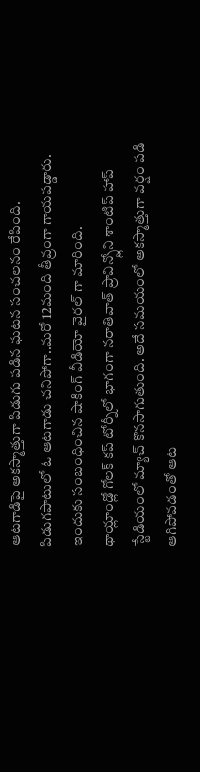ఆటగాడిపై అకస్మాత్తుగా పిడుగు పడిన ఘటన సంచలనం రేపింది. పిడుగపాటులో ఓ ఆటగాడు చనిపోగా..మరో 12మంది తీవ్రంగా గాయపడ్డారు. ఇందుకు సంబంధించిన షాకింగ్ వీడియో వైరల్ గా మారింది.
థాయ్లాండ్లో గోలక్ కప్ టోర్నీలో భాగంగా నరాతివాత్ ప్రావిన్స్లోని శాంటిప్ హాప్ స్టేడియంలో మ్యాచ్ కొనసాగుతుంది. అదే సమయంలో అకస్మాత్తుగా వర్షం పడి ఆగిపోవడంతో ఆట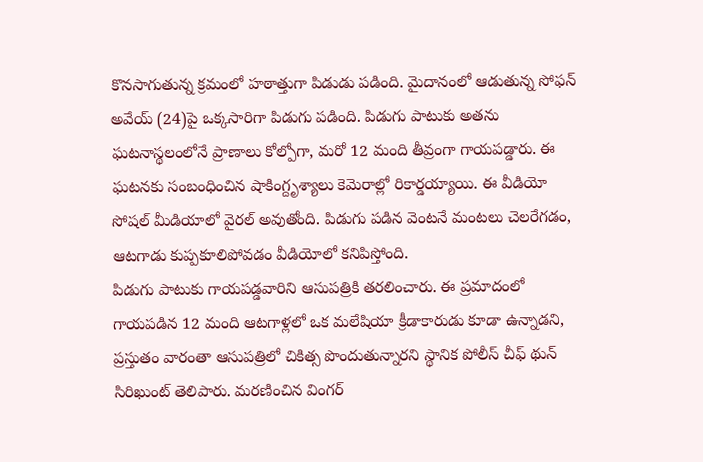కొనసాగుతున్న క్రమంలో హఠాత్తుగా పిడుడు పడింది. మైదానంలో ఆడుతున్న సోఫన్ అవేయ్ (24)పై ఒక్కసారిగా పిడుగు పడింది. పిడుగు పాటుకు అతను ఘటనాస్థలంలోనే ప్రాణాలు కోల్పోగా, మరో 12 మంది తీవ్రంగా గాయపడ్డారు. ఈ ఘటనకు సంబంధించిన షాకింగ్దృశ్యాలు కెమెరాల్లో రికార్డయ్యాయి. ఈ వీడియో సోషల్ మీడియాలో వైరల్ అవుతోంది. పిడుగు పడిన వెంటనే మంటలు చెలరేగడం, ఆటగాడు కుప్పకూలిపోవడం వీడియోలో కనిపిస్తోంది.
పిడుగు పాటుకు గాయపడ్డవారిని ఆసుపత్రికి తరలించారు. ఈ ప్రమాదంలో గాయపడిన 12 మంది ఆటగాళ్లలో ఒక మలేషియా క్రీడాకారుడు కూడా ఉన్నాడని, ప్రస్తుతం వారంతా ఆసుపత్రిలో చికిత్స పొందుతున్నారని స్థానిక పోలీస్ చీఫ్ థున్ సిరిఖుంట్ తెలిపారు. మరణించిన వింగర్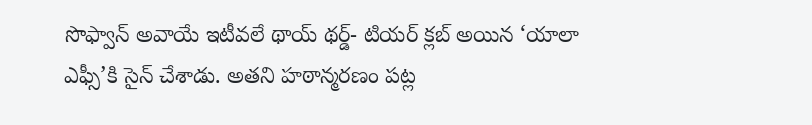సొఫ్వాన్ అవాయే ఇటీవలే థాయ్ థర్డ్- టియర్ క్లబ్ అయిన ‘యాలా ఎఫ్సీ’కి సైన్ చేశాడు. అతని హఠాన్మరణం పట్ల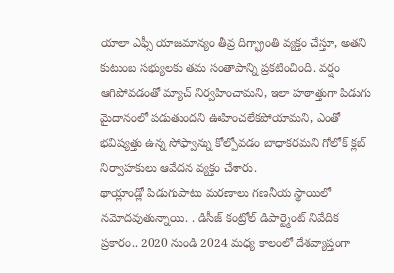యాలా ఎఫ్సీ యాజమాన్యం తీవ్ర దిగ్భ్రాంతి వ్యక్తం చేస్తూ, అతని కుటుంబ సభ్యులకు తమ సంతాపాన్ని ప్రకటించింది. వర్షం ఆగిపోవడంతో మ్యాచ్ నిర్వహించామని, ఇలా హఠాత్తుగా పిడుగు మైదానంలో పడుతుందని ఊహించలేకపోయామని, ఎంతో భవిష్యత్తు ఉన్న సోఫ్వాన్ను కోల్పోవడం బాధాకరమని గోలోక్ క్లబ్ నిర్వాహకులు ఆవేదన వ్యక్తం చేశారు.
థాయ్లాండ్లో పిడుగుపాటు మరణాలు గణనీయ స్థాయిలో నమోదవుతున్నాయి. . డిసీజ్ కంట్రోల్ డిపార్ట్మెంట్ నివేదిక ప్రకారం.. 2020 నుండి 2024 మధ్య కాలంలో దేశవ్యాప్తంగా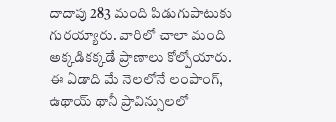దాదాపు 283 మంది పిడుగుపాటుకు గురయ్యారు. వారిలో చాలా మంది అక్కడికక్కడే ప్రాణాలు కోల్పోయారు. ఈ ఏడాది మే నెలలోనే లంపాంగ్, ఉథాయ్ థానీ ప్రావిన్సులలో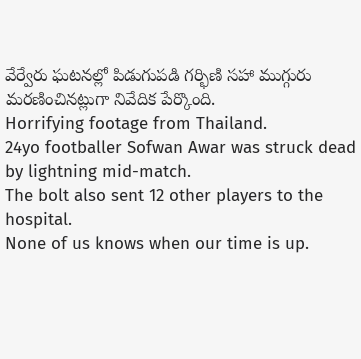వేర్వేరు ఘటనల్లో పిడుగుపడి గర్భిణి సహా ముగ్గురు మరణించినట్లుగా నివేదిక పేర్కొంది.
Horrifying footage from Thailand.
24yo footballer Sofwan Awar was struck dead by lightning mid-match.
The bolt also sent 12 other players to the hospital.
None of us knows when our time is up.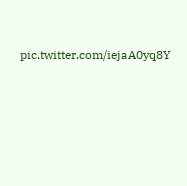pic.twitter.com/iejaA0yq8Y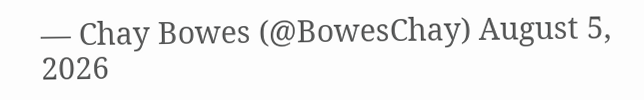— Chay Bowes (@BowesChay) August 5, 2026